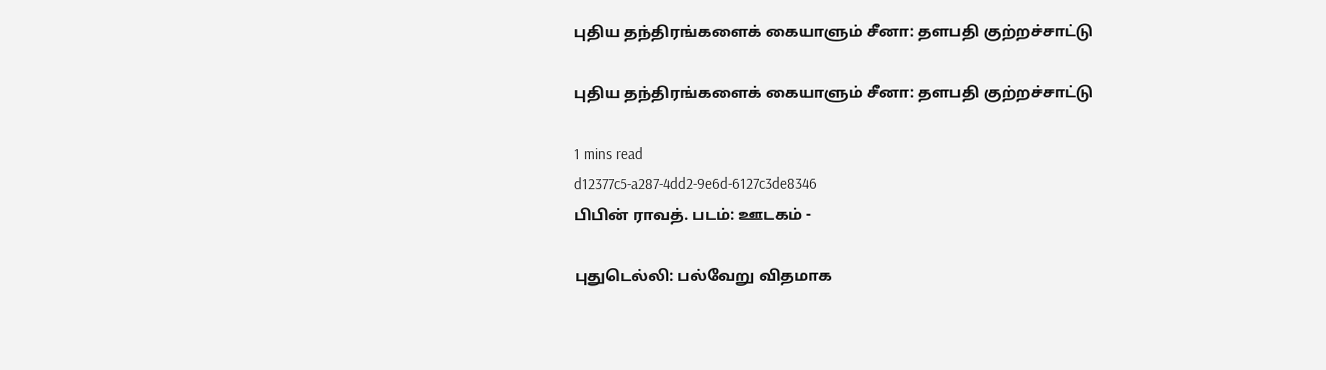புதிய தந்திரங்களைக் கையாளும் சீனா: தளபதி குற்றச்சாட்டு

புதிய தந்திரங்களைக் கையாளும் சீனா: தளபதி குற்றச்சாட்டு

1 mins read
d12377c5-a287-4dd2-9e6d-6127c3de8346
பிபின் ராவத். படம்: ஊடகம் -

புதுடெல்லி: பல்வேறு விதமாக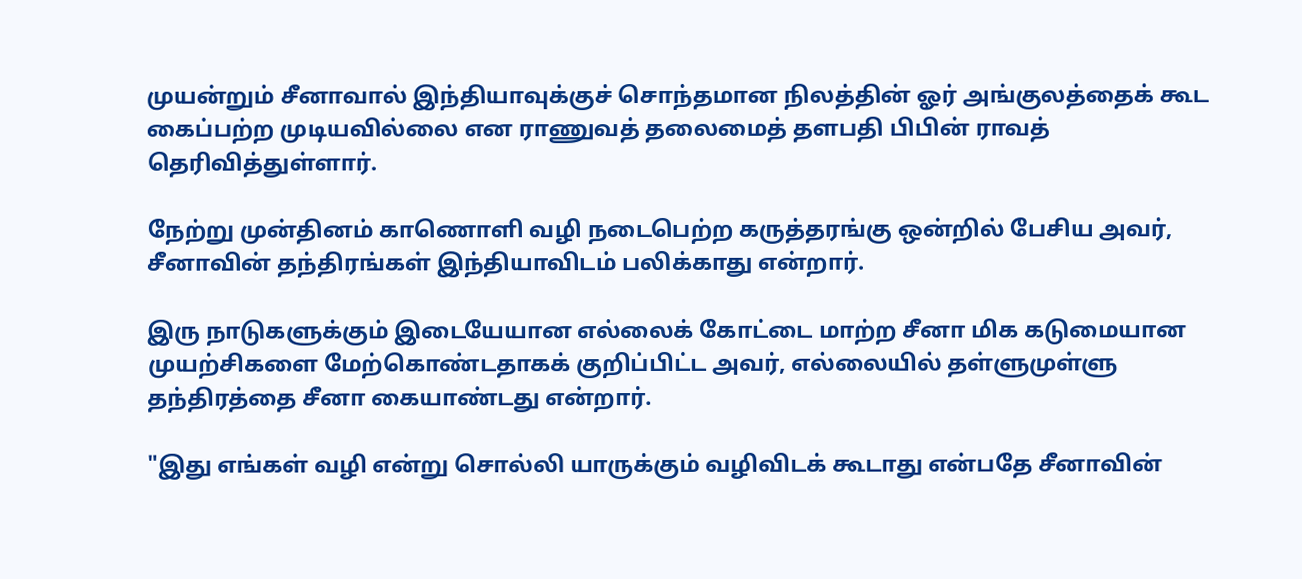முயன்றும் சீனாவால் இந்தியாவுக்குச் சொந்தமான நிலத்தின் ஓர் அங்குலத்தைக் கூட கைப்பற்ற முடியவில்லை என ராணுவத் தலைமைத் தளபதி பிபின் ராவத் தெரிவித்துள்ளார்.

நேற்று முன்தினம் காணொளி வழி நடைபெற்ற கருத்தரங்கு ஒன்றில் பேசிய அவர், சீனாவின் தந்திரங்கள் இந்தியாவிடம் பலிக்காது என்றார்.

இரு நாடுகளுக்கும் இடையேயான எல்லைக் கோட்டை மாற்ற சீனா மிக கடுமையான முயற்சிகளை மேற்கொண்டதாகக் குறிப்பிட்ட அவர், எல்லையில் தள்ளுமுள்ளு தந்திரத்தை சீனா கையாண்டது என்றார்.

"இது எங்கள் வழி என்று சொல்லி யாருக்கும் வழிவிடக் கூடாது என்பதே சீனாவின்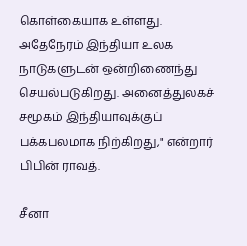கொள்கையாக உள்ளது. அதேநேரம் இந்தியா உலக நாடுகளுடன் ஒன்றிணைந்து செயல்படுகிறது. அனைத்துலகச் சமூகம் இந்தியாவுக்குப் பக்கபலமாக நிற்கிறது," என்றார் பிபின் ராவத்.

சீனா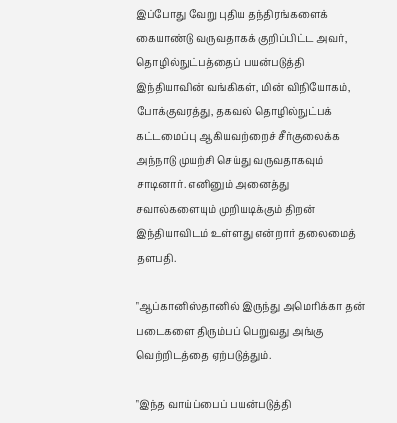இப்போது வேறு புதிய தந்திரங்களைக் கையாண்டு வருவதாகக் குறிப்பிட்ட அவர், தொழில்நுட்பத்தைப் பயன்படுத்தி இந்தியாவின் வங்கிகள், மின் விநியோகம், போக்குவரத்து, தகவல் தொழில்நுட்பக் கட்டமைப்பு ஆகியவற்றைச் சீர்குலைக்க அந்நாடு முயற்சி செய்து வருவதாகவும் சாடினார். எனினும் அனைத்து சவால்களையும் முறியடிக்கும் திறன் இந்தியாவிடம் உள்ளது என்றார் தலைமைத் தளபதி.

"ஆப்கானிஸ்தானில் இருந்து அமெரிக்கா தன் படைகளை திரும்பப் பெறுவது அங்கு வெற்றிடத்தை ஏற்படுத்தும்.

"இந்த வாய்ப்பைப் பயன்படுத்தி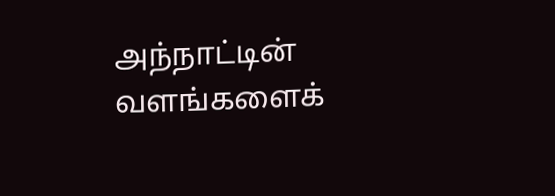அந்நாட்டின் வளங்களைக்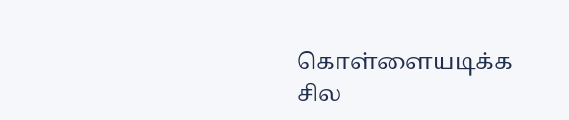கொள்ளையடிக்க சில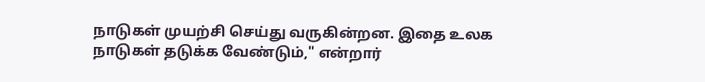நாடுகள் முயற்சி செய்து வருகின்றன. இதை உலக நாடுகள் தடுக்க வேண்டும்," என்றார்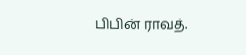பிபின் ராவத்.